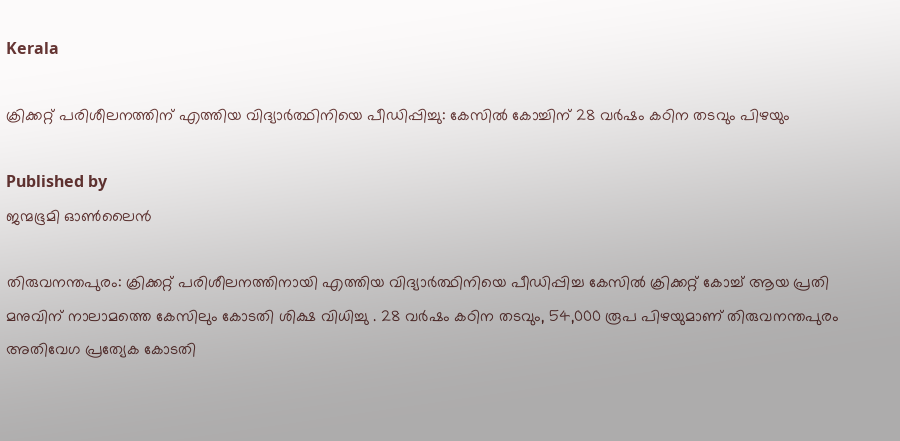Kerala

ക്രിക്കറ്റ് പരിശീലനത്തിന് എത്തിയ വിദ്യാര്‍ത്ഥിനിയെ പീഡിപ്പിച്ചു: കേസില്‍ കോച്ചിന് 28 വര്‍ഷം കഠിന തടവും പിഴയും

Published by
ജന്മഭൂമി ഓണ്‍ലൈന്‍

തിരുവനന്തപുരം: ക്രിക്കറ്റ് പരിശീലനത്തിനായി എത്തിയ വിദ്യാര്‍ത്ഥിനിയെ പീഡിപ്പിച്ച കേസില്‍ ക്രിക്കറ്റ് കോച്ച് ആയ പ്രതി മനുവിന് നാലാമത്തെ കേസിലും കോടതി ശിക്ഷ വിധിച്ചു . 28 വര്‍ഷം കഠിന തടവും, 54,000 രൂപ പിഴയുമാണ് തിരുവനന്തപുരം അതിവേഗ പ്രത്യേക കോടതി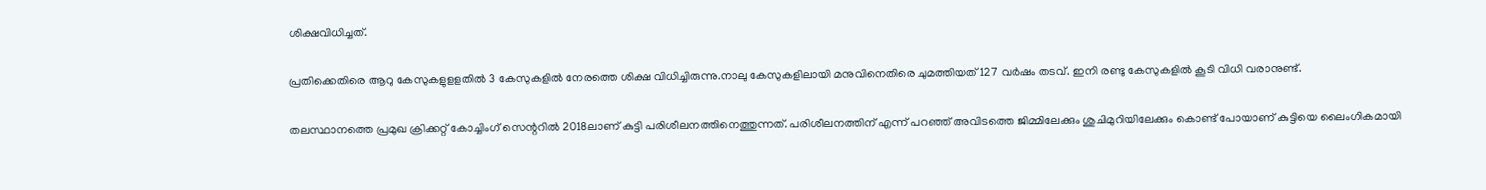ശിക്ഷവിധിച്ചത്.

പ്രതിക്കെതിരെ ആറു കേസുകളുളളതില്‍ 3 കേസുകളില്‍ നേരത്തെ ശിക്ഷ വിധിച്ചിരുന്നു.നാലു കേസുകളിലായി മനുവിനെതിരെ ചുമത്തിയത് 127 വര്‍ഷം തടവ്. ഇനി രണ്ടു കേസുകളില്‍ കൂടി വിധി വരാനുണ്ട്.

തലസ്ഥാനത്തെ പ്രമുഖ ക്രിക്കറ്റ് കോച്ചിംഗ് സെന്ററില്‍ 2018ലാണ് കുട്ടി പരിശീലനത്തിനെത്തുന്നത്. പരിശീലനത്തിന് എന്ന് പറഞ്ഞ് അവിടത്തെ ജിമ്മിലേക്കും ശുചിമുറിയിലേക്കും കൊണ്ട് പോയാണ് കുട്ടിയെ ലൈംഗികമായി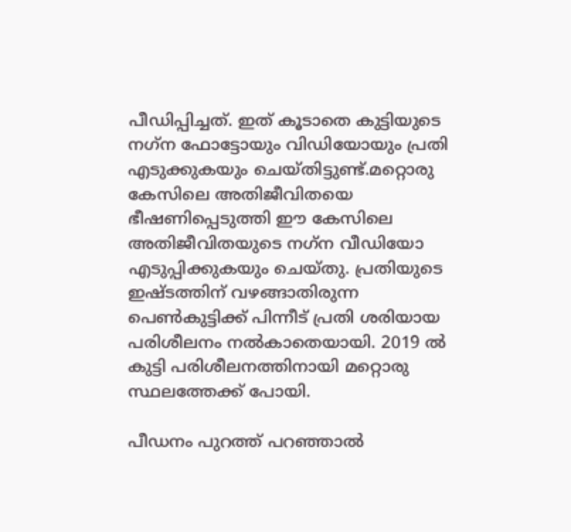പീഡിപ്പിച്ചത്. ഇത് കൂടാതെ കുട്ടിയുടെ നഗ്‌ന ഫോട്ടോയും വിഡിയോയും പ്രതി എടുക്കുകയും ചെയ്തിട്ടുണ്ട്.മറ്റൊരു കേസിലെ അതിജീവിതയെ ഭീഷണിപ്പെടുത്തി ഈ കേസിലെ അതിജീവിതയുടെ നഗ്‌ന വീഡിയോ എടുപ്പിക്കുകയും ചെയ്തു. പ്രതിയുടെ ഇഷ്ടത്തിന് വഴങ്ങാതിരുന്ന പെണ്‍കുട്ടിക്ക് പിന്നീട് പ്രതി ശരിയായ പരിശീലനം നല്‍കാതെയായി. 2019 ല്‍ കുട്ടി പരിശീലനത്തിനായി മറ്റൊരു സ്ഥലത്തേക്ക് പോയി.

പീഡനം പുറത്ത് പറഞ്ഞാല്‍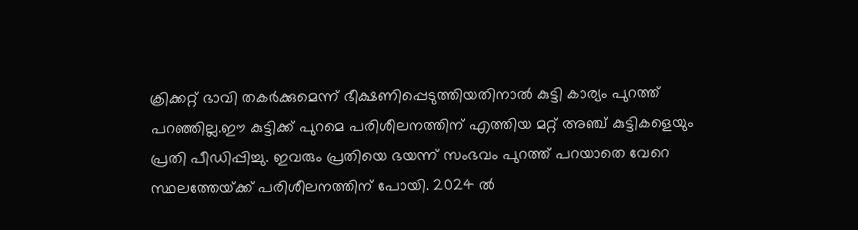ക്രിക്കറ്റ് ഭാവി തകര്‍ക്കുമെന്ന് ഭീക്ഷണിപ്പെടുത്തിയതിനാല്‍ കുട്ടി കാര്യം പുറത്ത് പറഞ്ഞില്ല.ഈ കുട്ടിക്ക് പുറമെ പരിശീലനത്തിന് എത്തിയ മറ്റ് അഞ്ച് കുട്ടികളെയും പ്രതി പീഡിപ്പിച്ചു. ഇവരും പ്രതിയെ ഭയന്ന് സംഭവം പുറത്ത് പറയാതെ വേറെ സ്ഥലത്തേയ്‌ക്ക് പരിശീലനത്തിന് പോയി. 2024 ല്‍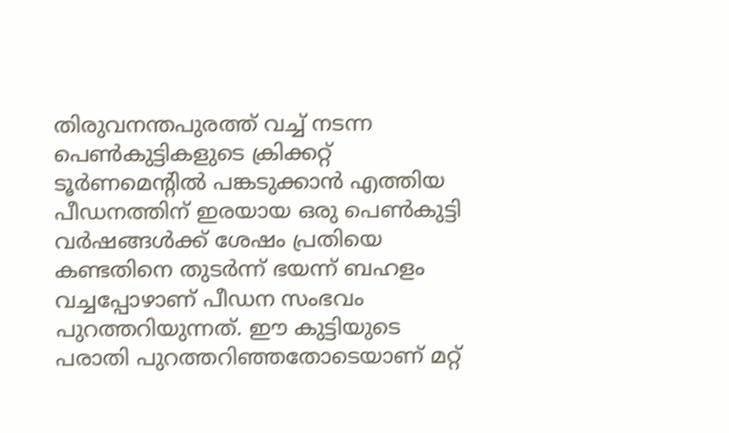തിരുവനന്തപുരത്ത് വച്ച് നടന്ന പെണ്‍കുട്ടികളുടെ ക്രിക്കറ്റ് ടൂര്‍ണമെന്റില്‍ പങ്കടുക്കാന്‍ എത്തിയ പീഡനത്തിന് ഇരയായ ഒരു പെണ്‍കുട്ടി വര്‍ഷങ്ങള്‍ക്ക് ശേഷം പ്രതിയെ കണ്ടതിനെ തുടര്‍ന്ന് ഭയന്ന് ബഹളം വച്ചപ്പോഴാണ് പീഡന സംഭവം പുറത്തറിയുന്നത്. ഈ കുട്ടിയുടെ പരാതി പുറത്തറിഞ്ഞതോടെയാണ് മറ്റ്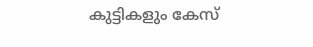കുട്ടികളും കേസ്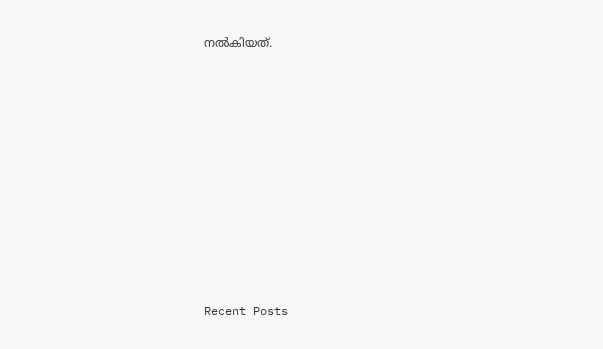നല്‍കിയത്.















Recent Posts